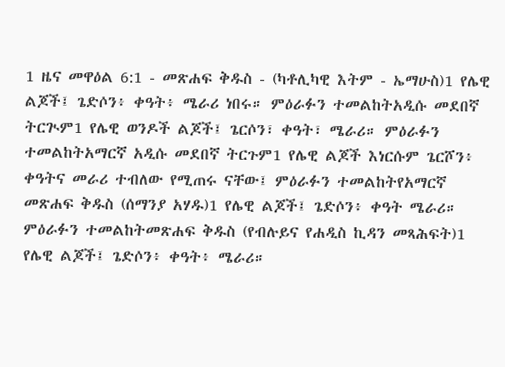1 ዜና መዋዕል 6:1 - መጽሐፍ ቅዱስ - (ካቶሊካዊ እትም - ኤማሁስ)1 የሌዊ ልጆች፤ ጌድሶን፥ ቀዓት፥ ሜራሪ ነበሩ። ምዕራፉን ተመልከትአዲሱ መደበኛ ትርጒም1 የሌዊ ወንዶች ልጆች፤ ጌርሶን፣ ቀዓት፣ ሜራሪ። ምዕራፉን ተመልከትአማርኛ አዲሱ መደበኛ ትርጉም1 የሌዊ ልጆች እነርሱም ጌርሾን፥ ቀዓትና መራሪ ተብለው የሚጠሩ ናቸው፤ ምዕራፉን ተመልከትየአማርኛ መጽሐፍ ቅዱስ (ሰማንያ አሃዱ)1 የሌዊ ልጆች፤ ጌድሶን፥ ቀዓት ሜራሪ። ምዕራፉን ተመልከትመጽሐፍ ቅዱስ (የብሉይና የሐዲስ ኪዳን መጻሕፍት)1 የሌዊ ልጆች፤ ጌድሶን፥ ቀዓት፥ ሜራሪ።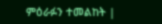ምዕራፉን ተመልከት |